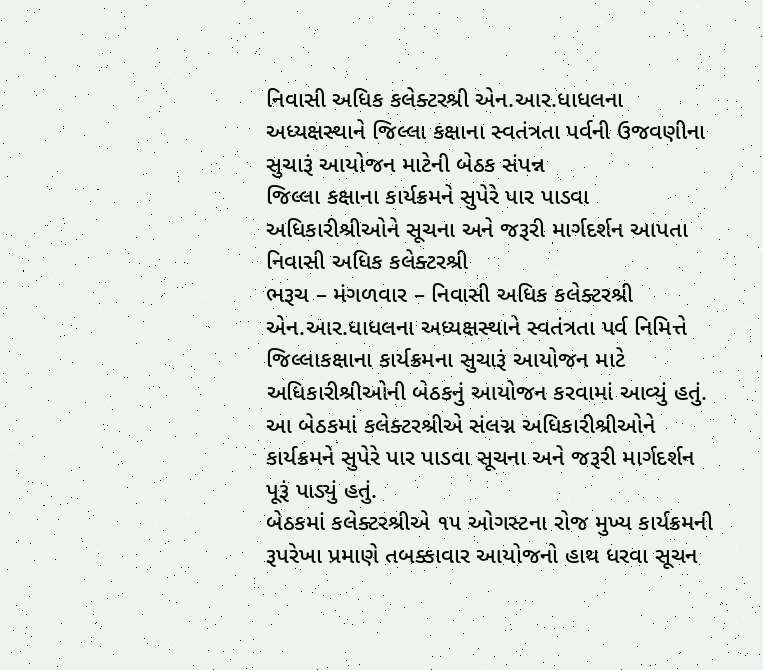નિવાસી અધિક કલેક્ટરશ્રી એન.આર.ધાધલના અધ્યક્ષસ્થાને જિલ્લા કક્ષાના સ્વતંત્રતા પર્વની ઉજવણીના સુચારૂં આયોજન માટેની બેઠક સંપન્ન
જિલ્લા કક્ષાના કાર્યક્રમને સુપેરે પાર પાડવા અધિકારીશ્રીઓને સૂચના અને જરૂરી માર્ગદર્શન આપતા નિવાસી અધિક કલેક્ટરશ્રી
ભરૂચ – મંગળવાર – નિવાસી અધિક કલેક્ટરશ્રી એન.આર.ધાધલના અધ્યક્ષસ્થાને સ્વતંત્રતા પર્વ નિમિત્તે જિલ્લાકક્ષાના કાર્યક્રમના સુચારૂં આયોજન માટે અધિકારીશ્રીઓની બેઠકનું આયોજન કરવામાં આવ્યું હતું. આ બેઠકમાં કલેક્ટરશ્રીએ સંલગ્ન અધિકારીશ્રીઓને કાર્યક્રમને સુપેરે પાર પાડવા સૂચના અને જરૂરી માર્ગદર્શન પૂરૂં પાડ્યું હતું.
બેઠકમાં કલેક્ટરશ્રીએ ૧૫ ઓગસ્ટના રોજ મુખ્ય કાર્યક્રમની રૂપરેખા પ્રમાણે તબક્કાવાર આયોજનો હાથ ધરવા સૂચન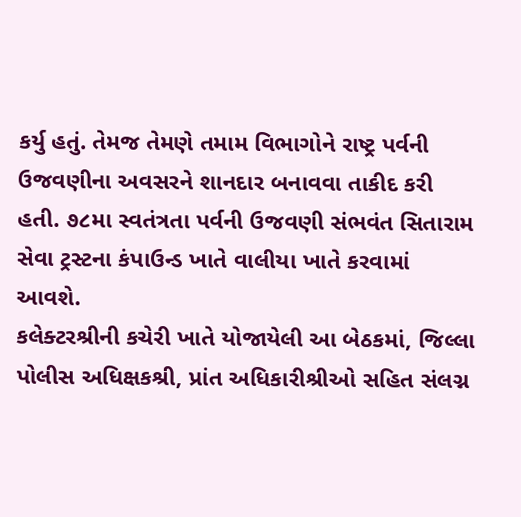કર્યુ હતું. તેમજ તેમણે તમામ વિભાગોને રાષ્ટ્ર પર્વની ઉજવણીના અવસરને શાનદાર બનાવવા તાકીદ કરી હતી. ૭૮મા સ્વતંત્રતા પર્વની ઉજવણી સંભવંત સિતારામ સેવા ટ્રસ્ટના કંપાઉન્ડ ખાતે વાલીયા ખાતે કરવામાં આવશે.
કલેક્ટરશ્રીની કચેરી ખાતે યોજાયેલી આ બેઠકમાં, જિલ્લા પોલીસ અધિક્ષકશ્રી, પ્રાંત અધિકારીશ્રીઓ સહિત સંલગ્ન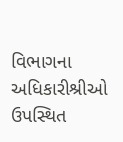વિભાગના અધિકારીશ્રીઓ ઉપસ્થિત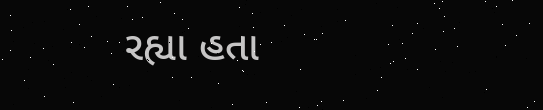રહ્યા હતા